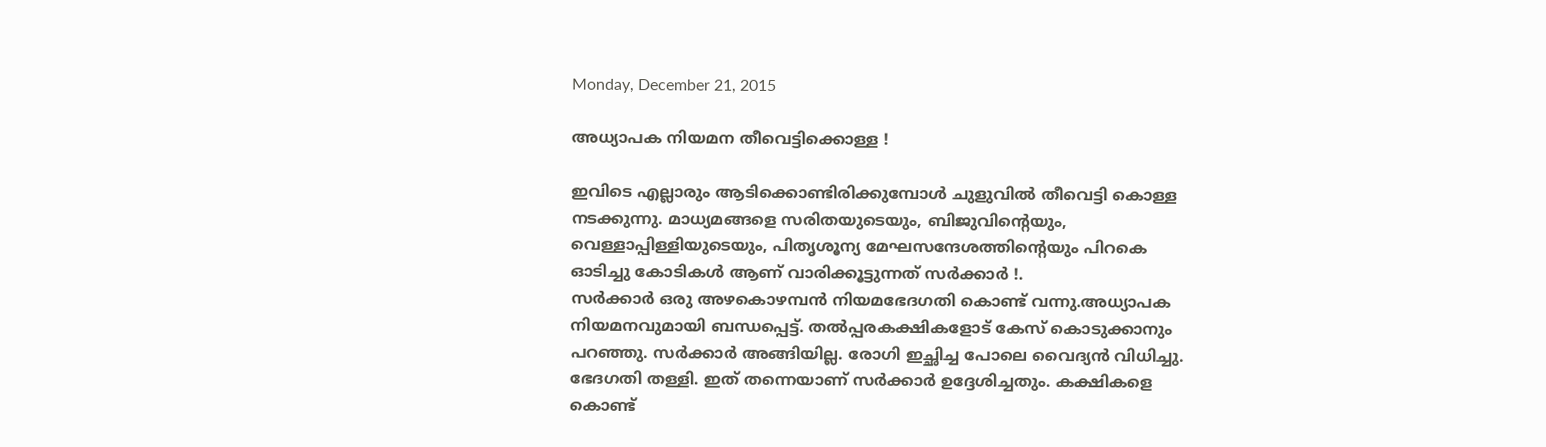Monday, December 21, 2015

അധ്യാപക നിയമന തീവെട്ടിക്കൊള്ള !

ഇവിടെ എല്ലാരും ആടിക്കൊണ്ടിരിക്കുമ്പോള്‍ ചുളുവില്‍ തീവെട്ടി കൊള്ള നടക്കുന്നു. മാധ്യമങ്ങളെ സരിതയുടെയും, ബിജുവിന്‍റെയും, വെള്ളാപ്പിള്ളിയുടെയും, പിതൃശൂന്യ മേഘസന്ദേശത്തിന്‍റെയും പിറകെ ഓടിച്ചു കോടികള്‍ ആണ് വാരിക്കൂട്ടുന്നത് സര്‍ക്കാര്‍ !.
സര്‍ക്കാര്‍ ഒരു അഴകൊഴമ്പന്‍ നിയമഭേദഗതി കൊണ്ട് വന്നു.അധ്യാപക നിയമനവുമായി ബന്ധപ്പെട്ട്. തല്‍പ്പരകക്ഷികളോട് കേസ് കൊടുക്കാനും പറഞ്ഞു. സര്‍ക്കാര്‍ അങ്ങിയില്ല. രോഗി ഇച്ഛിച്ച പോലെ വൈദ്യന്‍ വിധിച്ചു. ഭേദഗതി തള്ളി. ഇത് തന്നെയാണ് സര്‍ക്കാര്‍ ഉദ്ദേശിച്ചതും. കക്ഷികളെ കൊണ്ട്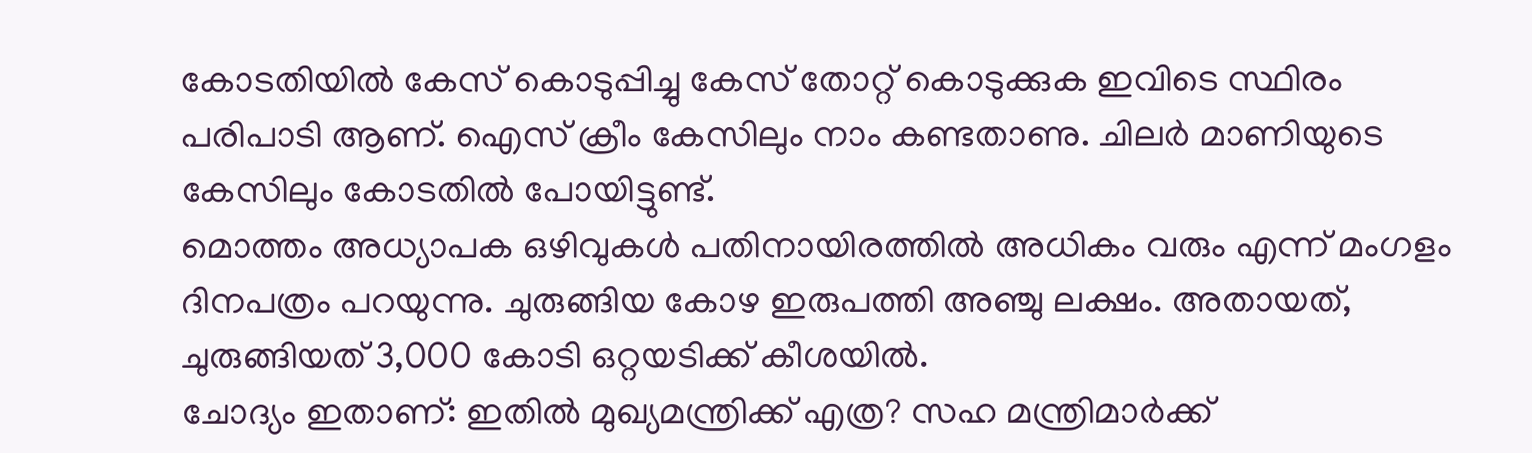കോടതിയില്‍ കേസ് കൊടുപ്പിച്ചു കേസ് തോറ്റ് കൊടുക്കുക ഇവിടെ സ്ഥിരം പരിപാടി ആണ്. ഐസ് ക്രീം കേസിലും നാം കണ്ടതാണു. ചിലര്‍ മാണിയുടെ കേസിലും കോടതില്‍ പോയിട്ടുണ്ട്.
മൊത്തം അധ്യാപക ഒഴിവുകള്‍ പതിനായിരത്തില്‍ അധികം വരും എന്ന് മംഗളം ദിനപത്രം പറയുന്നു. ചുരുങ്ങിയ കോഴ ഇരുപത്തി അഞ്ചു ലക്ഷം. അതായത്, ചുരുങ്ങിയത് 3,000 കോടി ഒറ്റയടിക്ക് കീശയില്‍.
ചോദ്യം ഇതാണ്: ഇതില്‍ മുഖ്യമന്ത്രിക്ക് എത്ര? സഹ മന്ത്രിമാര്‍ക്ക്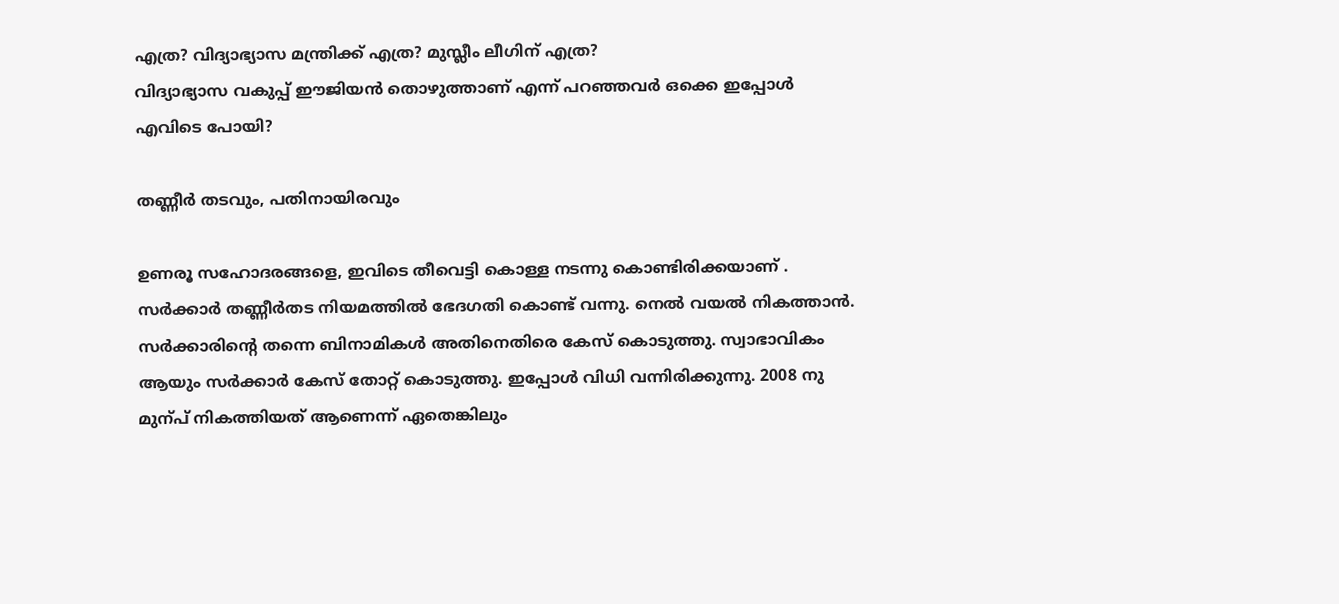എത്ര? വിദ്യാഭ്യാസ മന്ത്രിക്ക് എത്ര? മുസ്ലീം ലീഗിന് എത്ര?
വിദ്യാഭ്യാസ വകുപ്പ് ഈജിയന്‍ തൊഴുത്താണ് എന്ന് പറഞ്ഞവര്‍ ഒക്കെ ഇപ്പോള്‍ എവിടെ പോയി?

തണ്ണീര്‍ തടവും, പതിനായിരവും

ഉണരൂ സഹോദരങ്ങളെ, ഇവിടെ തീവെട്ടി കൊള്ള നടന്നു കൊണ്ടിരിക്കയാണ് .
സര്‍ക്കാര്‍ തണ്ണീര്‍തട നിയമത്തില്‍ ഭേദഗതി കൊണ്ട് വന്നു. നെല്‍ വയല്‍ നികത്താന്‍. സര്‍ക്കാരിന്റെ തന്നെ ബിനാമികള്‍ അതിനെതിരെ കേസ് കൊടുത്തു. സ്വാഭാവികം ആയും സര്‍ക്കാര്‍ കേസ് തോറ്റ് കൊടുത്തു. ഇപ്പോള്‍ വിധി വന്നിരിക്കുന്നു. 2008 നു മുന്പ് നികത്തിയത് ആണെന്ന് ഏതെങ്കിലും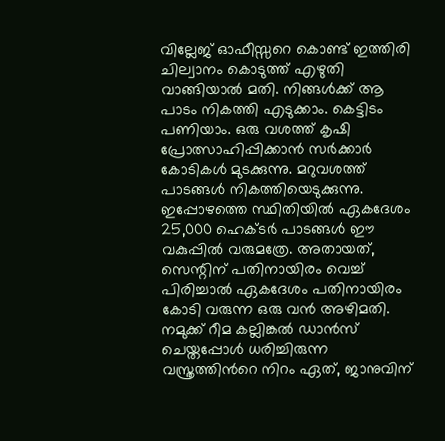വില്ലേജ് ഓഫീസ്സറെ കൊണ്ട് ഇത്തിരി ചില്വാനം കൊടുത്ത് എഴുതി വാങ്ങിയാല്‍ മതി. നിങ്ങള്‍ക്ക് ആ പാടം നികത്തി എടുക്കാം. കെട്ടിടം പണിയാം. ഒരു വശത്ത് കൃഷി പ്രോത്സാഹിപ്പിക്കാന്‍ സര്‍ക്കാര്‍ കോടികള്‍ മുടക്കുന്നു. മറുവശത്ത് പാടങ്ങള്‍ നികത്തിയെടുക്കുന്നു.
ഇപ്പോഴത്തെ സ്ഥിതിയില്‍ ഏകദേശം 25,000 ഹെക്ടര്‍ പാടങ്ങള്‍ ഈ വകുപ്പില്‍ വരുമത്രേ. അതായത്, സെന്റിന് പതിനായിരം വെച്ച് പിരിച്ചാല്‍ ഏകദേശം പതിനായിരം കോടി വരുന്ന ഒരു വന്‍ അഴിമതി.
നമുക്ക് റീമ കല്ലിങ്കല്‍ ഡാന്‍സ് ചെയ്തപ്പോള്‍ ധരിച്ചിരുന്ന വസ്ത്രത്തിന്‍റെ നിറം ഏത്, ജാനുവിന്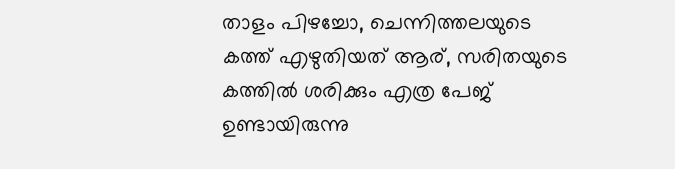താളം പിഴച്ചോ, ചെന്നിത്തലയുടെ കത്ത് എഴുതിയത് ആര്, സരിതയുടെ കത്തില്‍ ശരിക്കും എത്ര പേജ് ഉണ്ടായിരുന്നു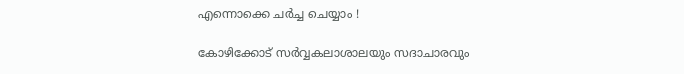എന്നൊക്കെ ചര്‍ച്ച ചെയ്യാം !

കോഴിക്കോട് സര്‍വ്വകലാശാലയും സദാചാരവും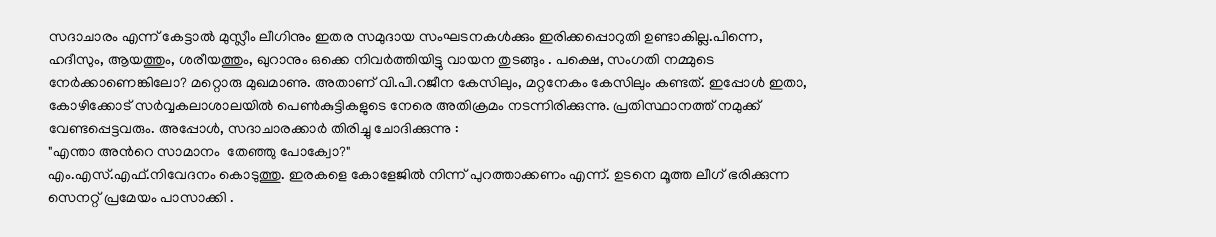സദാചാരം എന്ന് കേട്ടാല്‍ മുസ്ലീം ലീഗിനും ഇതര സമുദായ സംഘടനകള്‍ക്കും ഇരിക്കപ്പൊറുതി ഉണ്ടാകില്ല.പിന്നെ, ഹദീസും, ആയത്തും, ശരീയത്തും, ഖുറാനും ഒക്കെ നിവര്‍ത്തിയിട്ടു വായന തുടങ്ങും . പക്ഷെ, സംഗതി നമ്മുടെ നേര്‍ക്കാണെങ്കിലോ? മറ്റൊരു മുഖമാണു. അതാണ്‌ വി.പി.റജീന കേസിലും, മറ്റനേകം കേസിലും കണ്ടത്. ഇപ്പോള്‍ ഇതാ, കോഴിക്കോട് സര്‍വ്വകലാശാലയില്‍ പെണ്‍കുട്ടികളുടെ നേരെ അതിക്രമം നടന്നിരിക്കുന്നു. പ്രതിസ്ഥാനത്ത് നമുക്ക് വേണ്ടപ്പെട്ടവരും. അപ്പോള്‍, സദാചാരക്കാര്‍ തിരിച്ചു ചോദിക്കുന്നു :
"എന്താ അന്‍റെ സാമാനം  തേഞ്ഞു പോക്വോ?"
എം.എസ്.എഫ്.നിവേദനം കൊടുത്തു. ഇരകളെ കോളേജില്‍ നിന്ന് പുറത്താക്കണം എന്ന്. ഉടനെ മൂത്ത ലീഗ് ഭരിക്കുന്ന സെനറ്റ് പ്രമേയം പാസാക്കി .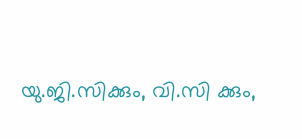യു.ജി.സിക്കും, വി.സി ക്കും,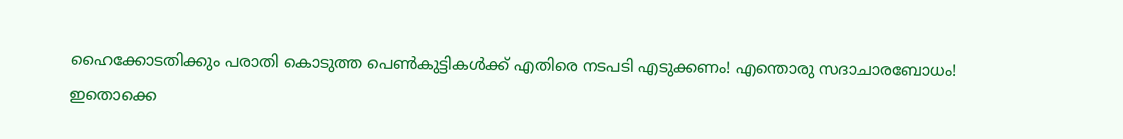ഹൈക്കോടതിക്കും പരാതി കൊടുത്ത പെണ്‍കുട്ടികള്‍ക്ക് എതിരെ നടപടി എടുക്കണം! എന്തൊരു സദാചാരബോധം!
ഇതൊക്കെ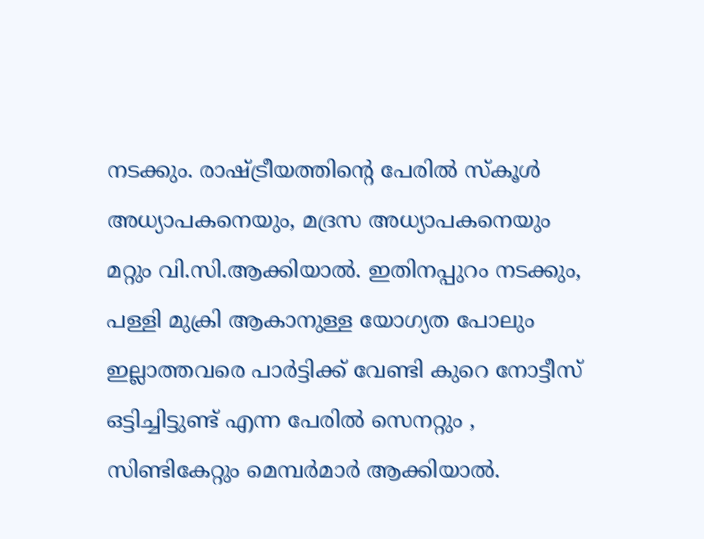നടക്കും. രാഷ്ട്രീയത്തിന്‍റെ പേരില്‍ സ്കൂള്‍ അധ്യാപകനെയും, മദ്രസ അധ്യാപകനെയും മറ്റും വി.സി.ആക്കിയാല്‍. ഇതിനപ്പുറം നടക്കും, പള്ളി മുക്രി ആകാനുള്ള യോഗ്യത പോലും ഇല്ലാത്തവരെ പാര്‍ട്ടിക്ക് വേണ്ടി കുറെ നോട്ടീസ് ഒട്ടിച്ചിട്ടുണ്ട് എന്ന പേരില്‍ സെനറ്റും , സിണ്ടികേറ്റും മെമ്പര്‍മാര്‍ ആക്കിയാല്‍.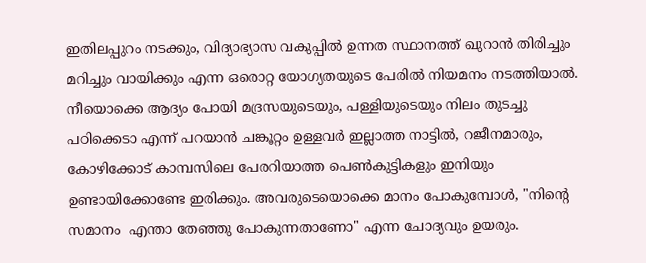ഇതിലപ്പുറം നടക്കും, വിദ്യാഭ്യാസ വകുപ്പില്‍ ഉന്നത സ്ഥാനത്ത് ഖുറാന്‍ തിരിച്ചും മറിച്ചും വായിക്കും എന്ന ഒരൊറ്റ യോഗ്യതയുടെ പേരില്‍ നിയമനം നടത്തിയാല്‍.
നീയൊക്കെ ആദ്യം പോയി മദ്രസയുടെയും, പള്ളിയുടെയും നിലം തുടച്ചു പഠിക്കെടാ എന്ന് പറയാന്‍ ചങ്കൂറ്റം ഉള്ളവര്‍ ഇല്ലാത്ത നാട്ടില്‍, റജീനമാരും, കോഴിക്കോട് കാമ്പസിലെ പേരറിയാത്ത പെണ്‍കുട്ടികളും ഇനിയും ഉണ്ടായിക്കോണ്ടേ ഇരിക്കും. അവരുടെയൊക്കെ മാനം പോകുമ്പോള്‍, "നിന്‍റെ സമാനം  എന്താ തേഞ്ഞു പോകുന്നതാണോ" എന്ന ചോദ്യവും ഉയരും.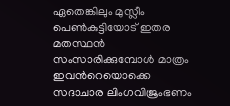ഏതെങ്കിലും മുസ്ലീം പെണ്‍കുട്ടിയോട് ഇതര മതസ്ഥന്‍ സംസാരിക്കുമ്പോള്‍ മാത്രം ഇവന്‍റെയൊക്കെ സദാചാര ലിംഗവിജ്രംഭണം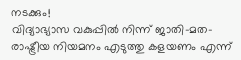നടക്കും!
വിദ്യാഭ്യാസ വകുപ്പില്‍ നിന്ന് ജാതി-മത-രാഷ്ട്രീയ നിയമനം എടുത്തു കളയണം എന്ന്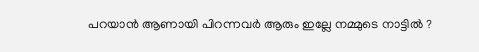പറയാന്‍ ആണായി പിറന്നവര്‍ ആരും ഇല്ലേ നമ്മുടെ നാട്ടില്‍ ?